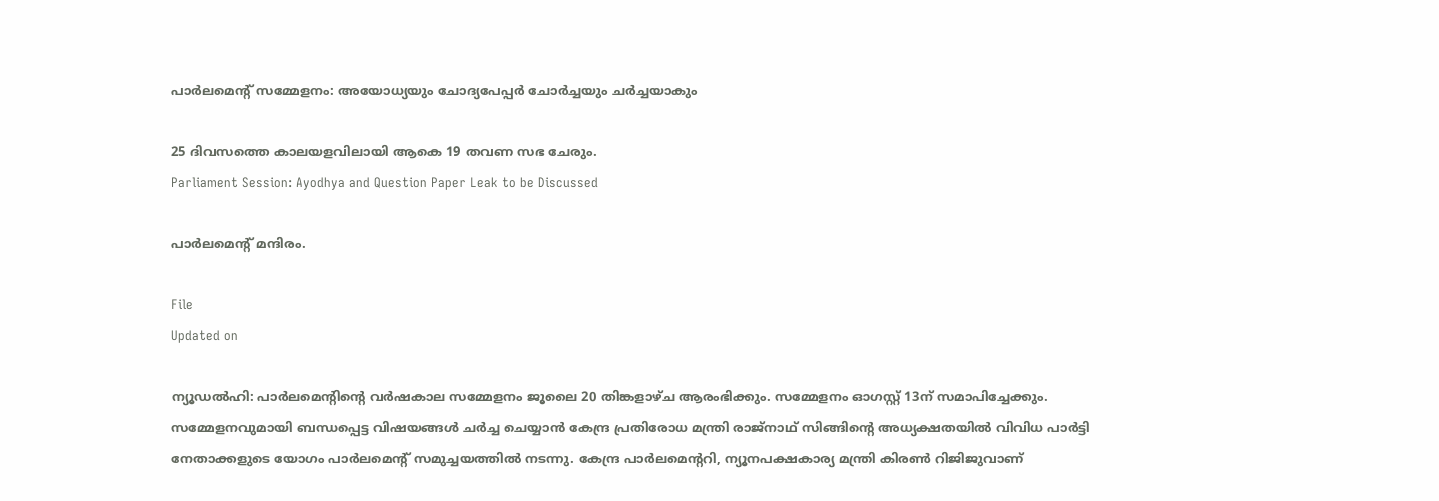പാർലമെന്‍റ് സമ്മേളനം: അയോധ്യയും ചോദ്യപേപ്പർ ചോർച്ചയും ചർച്ചയാകും

25 ദിവസത്തെ കാലയളവിലായി ആകെ 19 തവണ സഭ ചേരും.
Parliament Session: Ayodhya and Question Paper Leak to be Discussed

പാർലമെന്‍റ് മന്ദിരം.

File
Updated on

ന്യൂഡൽഹി: പാർലമെന്‍റിന്‍റെ വർഷകാല സമ്മേളനം ജൂലൈ 20 തിങ്കളാഴ്ച ആരംഭിക്കും. സമ്മേളനം ഓഗസ്റ്റ് 13ന് സമാപിച്ചേക്കും. സമ്മേളനവുമായി ബന്ധപ്പെട്ട വിഷയങ്ങൾ ചർച്ച ചെയ്യാൻ കേന്ദ്ര പ്രതിരോധ മന്ത്രി രാജ്നാഥ് സിങ്ങിന്‍റെ അധ്യക്ഷ‍തയിൽ വിവിധ പാർട്ടി നേതാക്കളുടെ യോഗം പാർലമെന്‍റ് സമുച്ചയത്തില്‍ നടന്നു. കേന്ദ്ര പാർലമെന്‍ററി, ന്യൂനപക്ഷകാര്യ മന്ത്രി കിരൺ റിജിജുവാണ്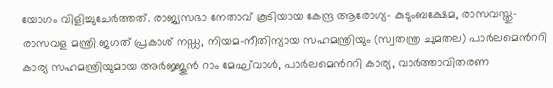യോഗം വിളിച്ചുചേർത്തത്. രാജ്യസഭാ നേതാവ് കൂടിയായ കേന്ദ്ര ആരോഗ്യ- കുടുംബക്ഷേമ, രാസവസ്തു- രാസവള മന്ത്രി ജഗത് പ്രകാശ് നഡ്ഡ, നിയമ-നീതിന്യായ സഹമന്ത്രിയും (സ്വതന്ത്ര ചുമതല) പാർലമെന്‍ററി കാര്യ സഹമന്ത്രിയുമായ അർജ്ജുൻ റാം മേഘ്‌വാൾ, പാർലമെന്‍ററി കാര്യ, വാർത്താവിതരണ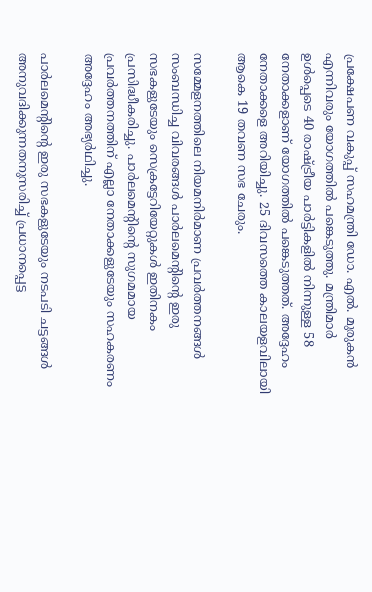പ്രക്ഷേപണ വകുപ്പ് സഹമന്ത്രി ഡോ. എൽ. മുരുകൻ എന്നിവരും യോഗത്തിൽ പങ്കെടുത്തു. മന്ത്രിമാർ ഉൾപ്പെടെ 40 രാഷ്‌ട്രീയ പാർട്ടികളിൽ നിന്നുള്ള 58 നേതാക്കളാണ് യോഗത്തിൽ പങ്കെടുത്തത്. അദ്ദേഹം നേതാക്കളെ അറിയിച്ചു. 25 ദിവസത്തെ കാലയളവിലായി ആകെ 19 തവണ സഭ ചേരും.

സമ്മേളനത്തിലെ നിയമനിർമാണ പ്രവർത്തനങ്ങൾ സംബന്ധിച്ച വിവരങ്ങൾ പാർലമെന്‍റിന്‍റെ ഇരു സഭകളുടേയും സെക്രട്ടേറിയേറ്റുകൾ ഇതിനകം പ്രസിദ്ധീകരിച്ചു. പാർലമെന്‍റിന്‍റെ സുഗമമായ പ്രവർത്തനത്തിന് എല്ലാ നേതാക്കളുടേയും സഹകരണം അദ്ദേഹം അഭ്യർഥിച്ചു.

പാർലമെന്‍റിന്‍റെ ഇരു സഭകളുടേയും നടപടി ചട്ടങ്ങൾ അനുവദിക്കുന്നതനുസരിച്ച് പ്രധാനപ്പെട്ട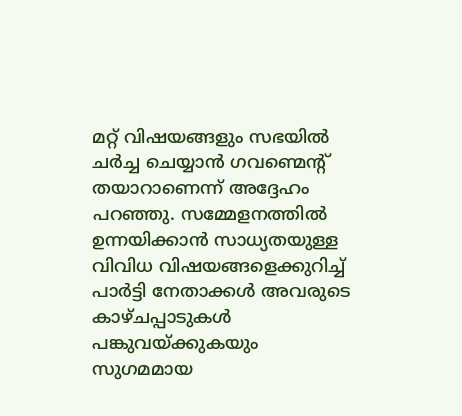മറ്റ് വിഷയങ്ങളും സഭയിൽ ചർച്ച ചെയ്യാൻ ഗവണ്മെന്‍റ് തയാറാണെന്ന് അദ്ദേഹം പറഞ്ഞു. സമ്മേളനത്തിൽ ഉന്നയിക്കാൻ സാധ്യതയുള്ള വിവിധ വിഷയങ്ങളെക്കുറിച്ച് പാർട്ടി നേതാക്കൾ അവരുടെ കാഴ്ചപ്പാടുകൾ പങ്കുവയ്ക്കുകയും സുഗമമായ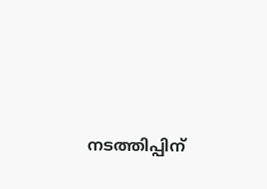നടത്തിപ്പിന്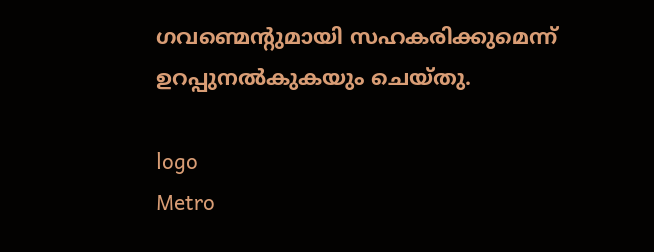ഗവണ്മെന്‍റുമായി സഹകരിക്കുമെന്ന് ഉറപ്പുനൽകുകയും ചെയ്തു.

logo
Metro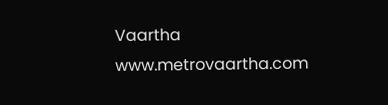Vaartha
www.metrovaartha.com